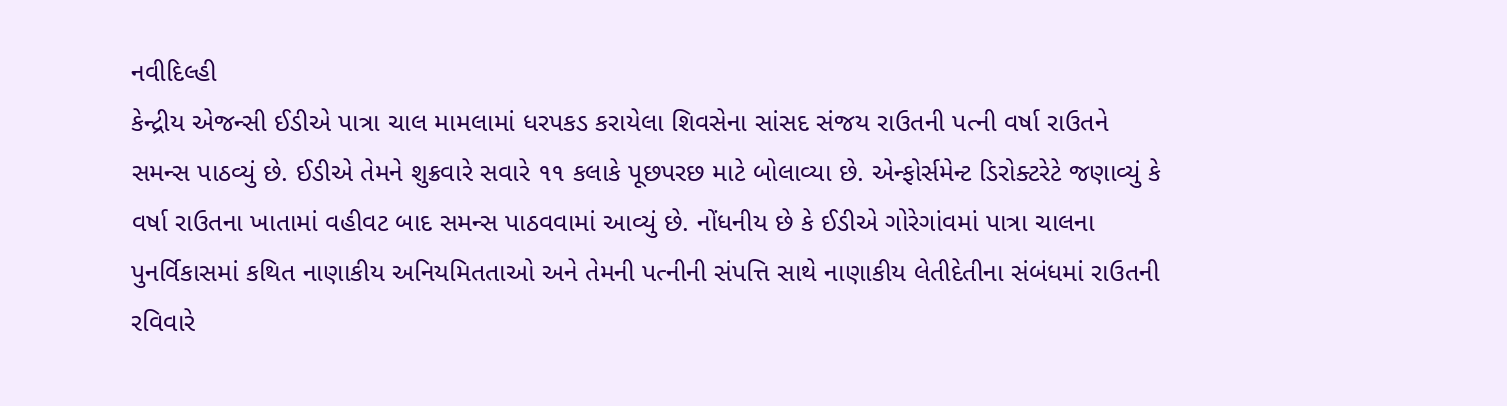નવીદિલ્હી
કેન્દ્રીય એજન્સી ઈડીએ પાત્રા ચાલ મામલામાં ધરપકડ કરાયેલા શિવસેના સાંસદ સંજય રાઉતની પત્ની વર્ષા રાઉતને સમન્સ પાઠવ્યું છે. ઈડીએ તેમને શુક્રવારે સવારે ૧૧ કલાકે પૂછપરછ માટે બોલાવ્યા છે. એન્ફોર્સમેન્ટ ડિરોક્ટરેટે જણાવ્યું કે વર્ષા રાઉતના ખાતામાં વહીવટ બાદ સમન્સ પાઠવવામાં આવ્યું છે. નોંધનીય છે કે ઈડીએ ગોરેગાંવમાં પાત્રા ચાલના પુનર્વિકાસમાં કથિત નાણાકીય અનિયમિતતાઓ અને તેમની પત્નીની સંપત્તિ સાથે નાણાકીય લેતીદેતીના સંબંધમાં રાઉતની રવિવારે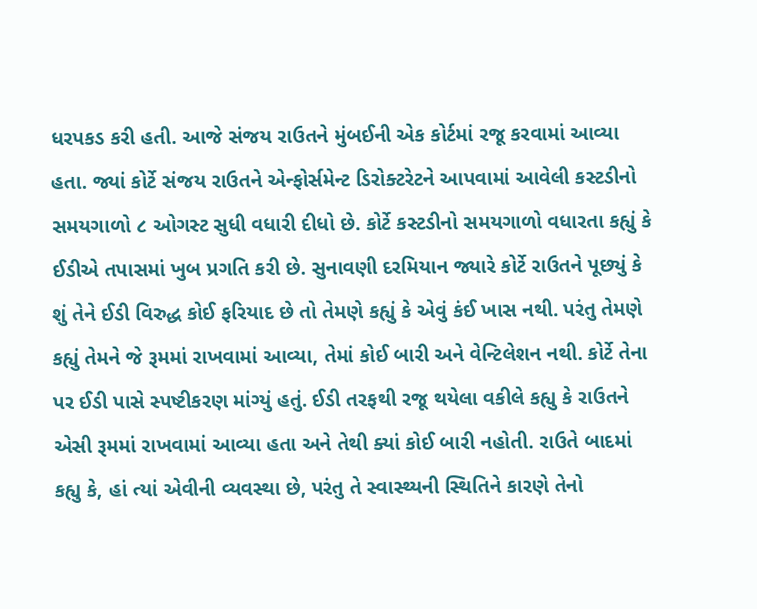ધરપકડ કરી હતી. આજે સંજય રાઉતને મુંબઈની એક કોર્ટમાં રજૂ કરવામાં આવ્યા હતા. જ્યાં કોર્ટે સંજય રાઉતને એન્ફોર્સમેન્ટ ડિરોક્ટરેટને આપવામાં આવેલી કસ્ટડીનો સમયગાળો ૮ ઓગસ્ટ સુધી વધારી દીધો છે. કોર્ટે કસ્ટડીનો સમયગાળો વધારતા કહ્યું કે ઈડીએ તપાસમાં ખુબ પ્રગતિ કરી છે. સુનાવણી દરમિયાન જ્યારે કોર્ટે રાઉતને પૂછ્યું કે શું તેને ઈડી વિરુદ્ધ કોઈ ફરિયાદ છે તો તેમણે કહ્યું કે એવું કંઈ ખાસ નથી. પરંતુ તેમણે કહ્યું તેમને જે રૂમમાં રાખવામાં આવ્યા, તેમાં કોઈ બારી અને વેન્ટિલેશન નથી. કોર્ટે તેના પર ઈડી પાસે સ્પષ્ટીકરણ માંગ્યું હતું. ઈડી તરફથી રજૂ થયેલા વકીલે કહ્યુ કે રાઉતને એસી રૂમમાં રાખવામાં આવ્યા હતા અને તેથી ક્યાં કોઈ બારી નહોતી. રાઉતે બાદમાં કહ્યુ કે, હાં ત્યાં એવીની વ્યવસ્થા છે, પરંતુ તે સ્વાસ્થ્યની સ્થિતિને કારણે તેનો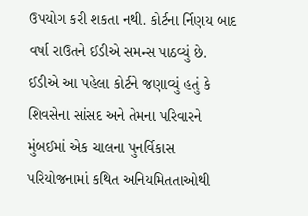ઉપયોગ કરી શકતા નથી. કોર્ટના ર્નિણય બાદ વર્ષા રાઉતને ઈડીએ સમન્સ પાઠવ્યું છે. ઈડીએ આ પહેલા કોર્ટને જણાવ્યું હતું કે શિવસેના સાંસદ અને તેમના પરિવારને મુંબઈમાં એક ચાલના પુનર્વિકાસ પરિયોજનામાં કથિત અનિયમિતતાઓથી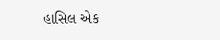હાસિલ એક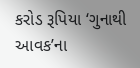કરોડ રૂપિયા ‘ગુનાથી આવક’ના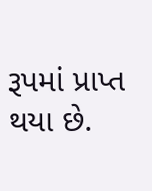રૂપમાં પ્રાપ્ત થયા છે.